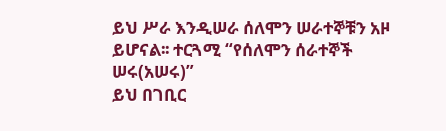ይህ ሥራ እንዲሠራ ሰለሞን ሠራተኞቹን አዞ ይሆናል፡፡ ተርጓሚ “የሰለሞን ሰራተኞች ሠሩ(አሠሩ)”
ይህ በገቢር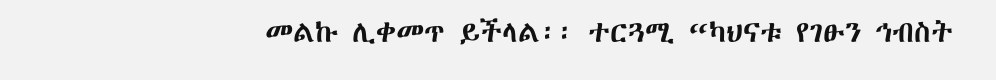መልኩ ሊቀመጥ ይችላል፡፡ ተርጓሚ “ካህናቱ የገፁን ኅብስት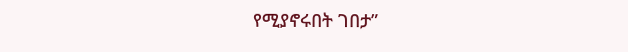የሚያኖሩበት ገበታ”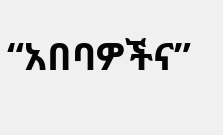“አበባዎችና”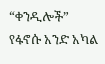“ቀንዲሎች” የፋኖሱ አንድ አካል